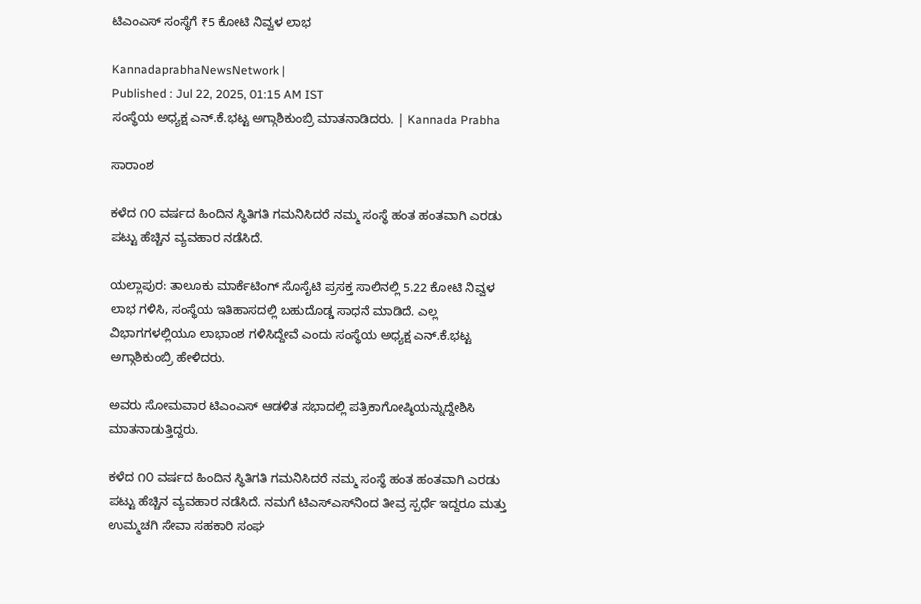ಟಿಎಂಎಸ್ ಸಂಸ್ಥೆಗೆ ₹5 ಕೋಟಿ ನಿವ್ವಳ ಲಾಭ

KannadaprabhaNewsNetwork |
Published : Jul 22, 2025, 01:15 AM IST
ಸಂಸ್ಥೆಯ ಅಧ್ಯಕ್ಷ ಎನ್.ಕೆ.ಭಟ್ಟ ಅಗ್ಗಾಶಿಕುಂಬ್ರಿ ಮಾತನಾಡಿದರು. | Kannada Prabha

ಸಾರಾಂಶ

ಕಳೆದ ೧೦ ವರ್ಷದ ಹಿಂದಿನ ಸ್ಥಿತಿಗತಿ ಗಮನಿಸಿದರೆ ನಮ್ಮ ಸಂಸ್ಥೆ ಹಂತ ಹಂತವಾಗಿ ಎರಡು ಪಟ್ಟು ಹೆಚ್ಚಿನ ವ್ಯವಹಾರ ನಡೆಸಿದೆ.

ಯಲ್ಲಾಪುರ: ತಾಲೂಕು ಮಾರ್ಕೆಟಿಂಗ್ ಸೊಸೈಟಿ ಪ್ರಸಕ್ತ ಸಾಲಿನಲ್ಲಿ 5.22 ಕೋಟಿ ನಿವ್ವಳ ಲಾಭ ಗಳಿಸಿ, ಸಂಸ್ಥೆಯ ಇತಿಹಾಸದಲ್ಲಿ ಬಹುದೊಡ್ಡ ಸಾಧನೆ ಮಾಡಿದೆ. ಎಲ್ಲ ವಿಭಾಗಗಳಲ್ಲಿಯೂ ಲಾಭಾಂಶ ಗಳಿಸಿದ್ದೇವೆ ಎಂದು ಸಂಸ್ಥೆಯ ಅಧ್ಯಕ್ಷ ಎನ್.ಕೆ.ಭಟ್ಟ ಅಗ್ಗಾಶಿಕುಂಬ್ರಿ ಹೇಳಿದರು.

ಅವರು ಸೋಮವಾರ ಟಿಎಂಎಸ್ ಆಡಳಿತ ಸಭಾದಲ್ಲಿ ಪತ್ರಿಕಾಗೋಷ್ಠಿಯನ್ನುದ್ದೇಶಿಸಿ ಮಾತನಾಡುತ್ತಿದ್ದರು.

ಕಳೆದ ೧೦ ವರ್ಷದ ಹಿಂದಿನ ಸ್ಥಿತಿಗತಿ ಗಮನಿಸಿದರೆ ನಮ್ಮ ಸಂಸ್ಥೆ ಹಂತ ಹಂತವಾಗಿ ಎರಡು ಪಟ್ಟು ಹೆಚ್ಚಿನ ವ್ಯವಹಾರ ನಡೆಸಿದೆ. ನಮಗೆ ಟಿಎಸ್ಎಸ್‌ನಿಂದ ತೀವ್ರ ಸ್ಪರ್ಧೆ ಇದ್ದರೂ ಮತ್ತು ಉಮ್ಮಚಗಿ ಸೇವಾ ಸಹಕಾರಿ ಸಂಘ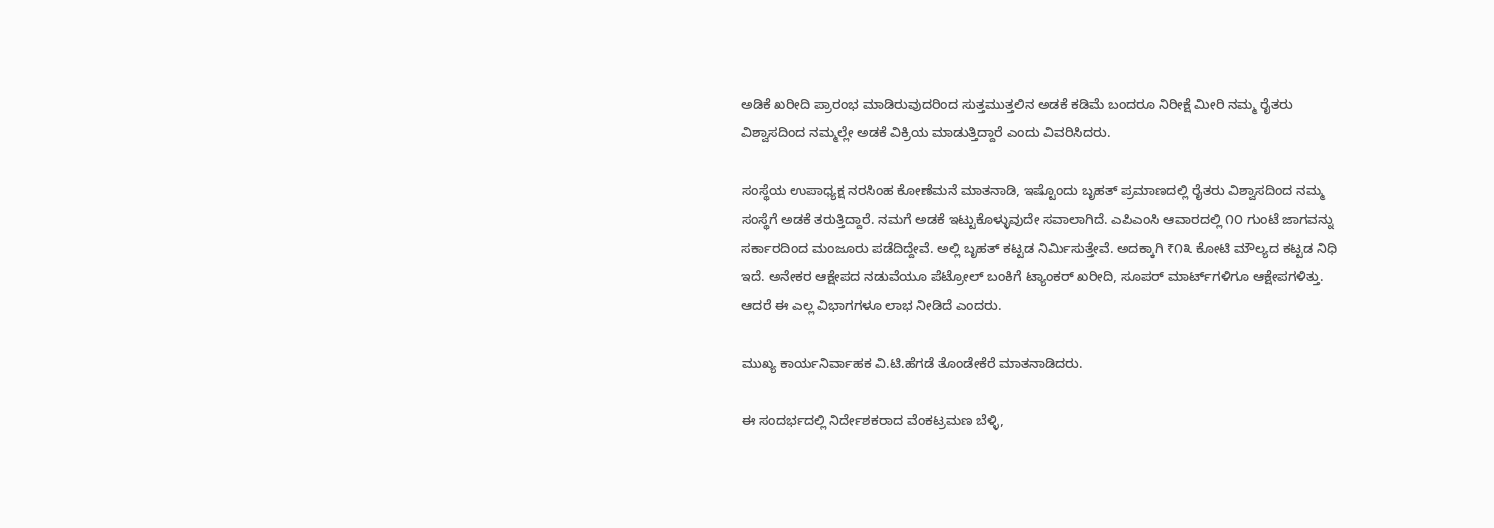ಅಡಿಕೆ ಖರೀದಿ ಪ್ರಾರಂಭ ಮಾಡಿರುವುದರಿಂದ ಸುತ್ತಮುತ್ತಲಿನ ಅಡಕೆ ಕಡಿಮೆ ಬಂದರೂ ನಿರೀಕ್ಷೆ ಮೀರಿ ನಮ್ಮ ರೈತರು ವಿಶ್ವಾಸದಿಂದ ನಮ್ಮಲ್ಲೇ ಅಡಕೆ ವಿಕ್ರಿಯ ಮಾಡುತ್ತಿದ್ದಾರೆ ಎಂದು ವಿವರಿಸಿದರು.

ಸಂಸ್ಥೆಯ ಉಪಾಧ್ಯಕ್ಷ ನರಸಿಂಹ ಕೋಣೆಮನೆ ಮಾತನಾಡಿ, ಇಷ್ಟೊಂದು ಬೃಹತ್ ಪ್ರಮಾಣದಲ್ಲಿ ರೈತರು ವಿಶ್ವಾಸದಿಂದ ನಮ್ಮ ಸಂಸ್ಥೆಗೆ ಅಡಕೆ ತರುತ್ತಿದ್ದಾರೆ. ನಮಗೆ ಅಡಕೆ ಇಟ್ಟುಕೊಳ್ಳುವುದೇ ಸವಾಲಾಗಿದೆ. ಎಪಿಎಂಸಿ ಆವಾರದಲ್ಲಿ ೧೦ ಗುಂಟೆ ಜಾಗವನ್ನು ಸರ್ಕಾರದಿಂದ ಮಂಜೂರು ಪಡೆದಿದ್ದೇವೆ. ಅಲ್ಲಿ ಬೃಹತ್ ಕಟ್ಟಡ ನಿರ್ಮಿಸುತ್ತೇವೆ. ಅದಕ್ಕಾಗಿ ₹೧೩ ಕೋಟಿ ಮೌಲ್ಯದ ಕಟ್ಟಡ ನಿಧಿ ಇದೆ. ಅನೇಕರ ಆಕ್ಷೇಪದ ನಡುವೆಯೂ ಪೆಟ್ರೋಲ್ ಬಂಕಿಗೆ ಟ್ಯಾಂಕರ್ ಖರೀದಿ, ಸೂಪರ್ ಮಾರ್ಟ್‌ಗಳಿಗೂ ಆಕ್ಷೇಪಗಳಿತ್ತು. ಆದರೆ ಈ ಎಲ್ಲ ವಿಭಾಗಗಳೂ ಲಾಭ ನೀಡಿದೆ ಎಂದರು.

ಮುಖ್ಯ ಕಾರ್ಯನಿರ್ವಾಹಕ ವಿ.ಟಿ.ಹೆಗಡೆ ತೊಂಡೇಕೆರೆ ಮಾತನಾಡಿದರು.

ಈ ಸಂದರ್ಭದಲ್ಲಿ ನಿರ್ದೇಶಕರಾದ ವೆಂಕಟ್ರಮಣ ಬೆಳ್ಳಿ,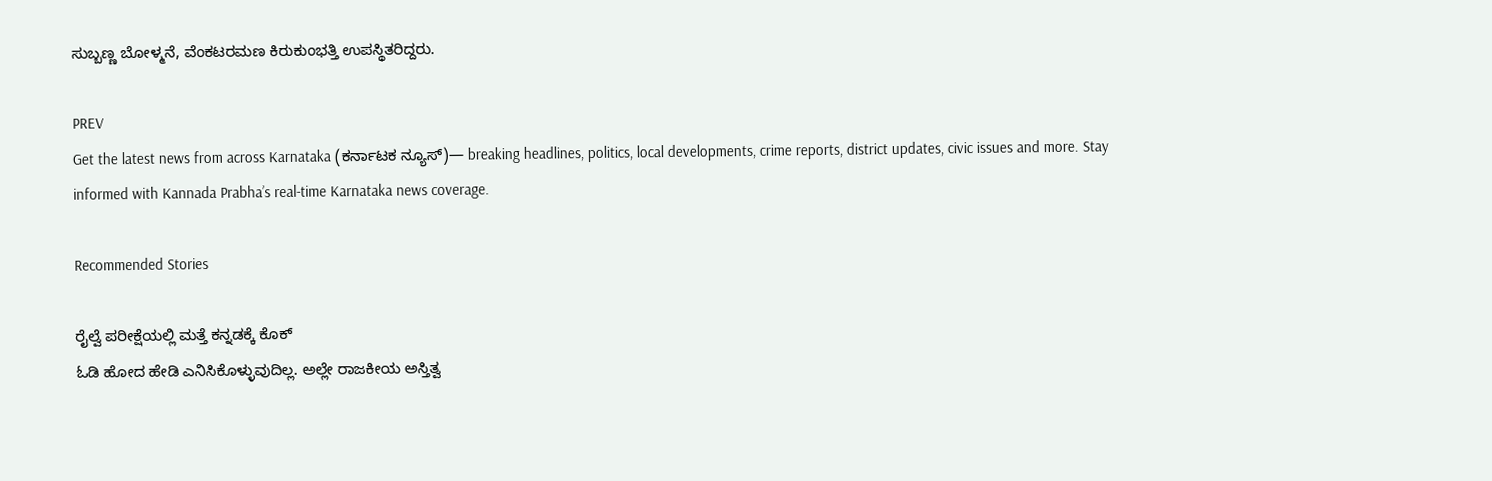ಸುಬ್ಬಣ್ಣ ಬೋಳ್ಮನೆ, ವೆಂಕಟರಮಣ ಕಿರುಕುಂಭತ್ತಿ ಉಪಸ್ಥಿತರಿದ್ದರು.

PREV
Get the latest news from across Karnataka (ಕರ್ನಾಟಕ ನ್ಯೂಸ್)— breaking headlines, politics, local developments, crime reports, district updates, civic issues and more. Stay informed with Kannada Prabha’s real‑time Karnataka news coverage.

Recommended Stories

ರೈಲ್ವೆ ಪರೀಕ್ಷೆಯಲ್ಲಿ ಮತ್ತೆ ಕನ್ನಡಕ್ಕೆ ಕೊಕ್
ಓಡಿ ಹೋದ ಹೇಡಿ ಎನಿಸಿಕೊಳ್ಳುವುದಿಲ್ಲ. ಅಲ್ಲೇ ರಾಜಕೀಯ ಅಸ್ತಿತ್ವ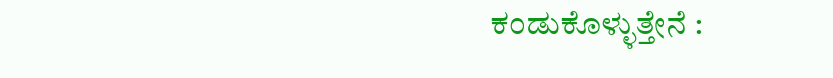ಕಂಡುಕೊಳ್ಳುತ್ತೇನೆ :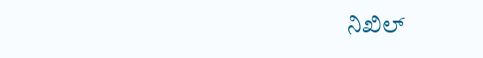ನಿಖಿಲ್‌